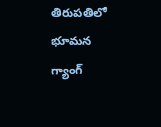తిరుపతిలో భూమన గ్యాంగ్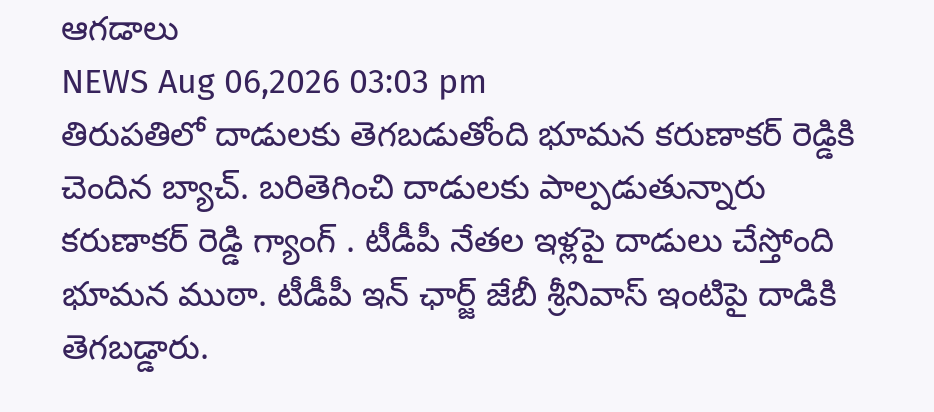ఆగడాలు
NEWS Aug 06,2026 03:03 pm
తిరుపతిలో దాడులకు తెగబడుతోంది భూమన కరుణాకర్ రెడ్డికి చెందిన బ్యాచ్. బరితెగించి దాడులకు పాల్పడుతున్నారు కరుణాకర్ రెడ్డి గ్యాంగ్ . టీడీపీ నేతల ఇళ్లపై దాడులు చేస్తోంది భూమన ముఠా. టీడీపీ ఇన్ ఛార్జ్ జేబీ శ్రీనివాస్ ఇంటిపై దాడికి తెగబడ్డారు.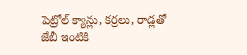పెట్రోల్ క్యాన్లు, కర్రలు, రాడ్లతో జేబీ ఇంటికి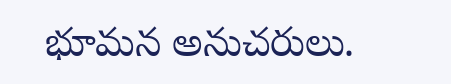భూమన అనుచరులు.